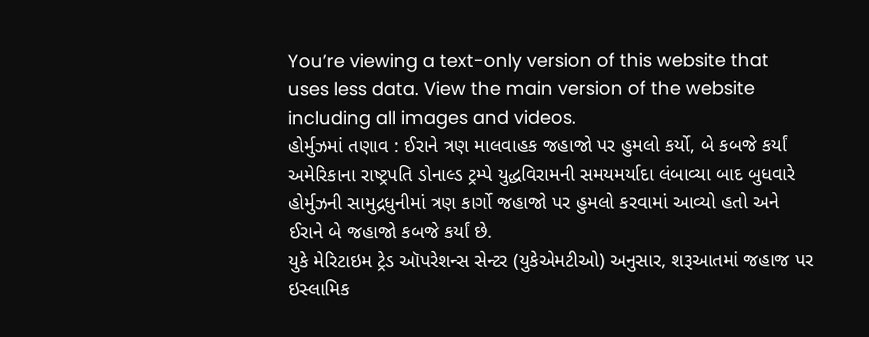You’re viewing a text-only version of this website that uses less data. View the main version of the website including all images and videos.
હોર્મુઝમાં તણાવ : ઈરાને ત્રણ માલવાહક જહાજો પર હુમલો કર્યો, બે કબજે કર્યાં
અમેરિકાના રાષ્ટ્રપતિ ડોનાલ્ડ ટ્રમ્પે યુદ્ધવિરામની સમયમર્યાદા લંબાવ્યા બાદ બુધવારે હોર્મુઝની સામુદ્રધુનીમાં ત્રણ કાર્ગો જહાજો પર હુમલો કરવામાં આવ્યો હતો અને ઈરાને બે જહાજો કબજે કર્યાં છે.
યુકે મેરિટાઇમ ટ્રેડ ઑપરેશન્સ સેન્ટર (યુકેએમટીઓ) અનુસાર, શરૂઆતમાં જહાજ પર ઇસ્લામિક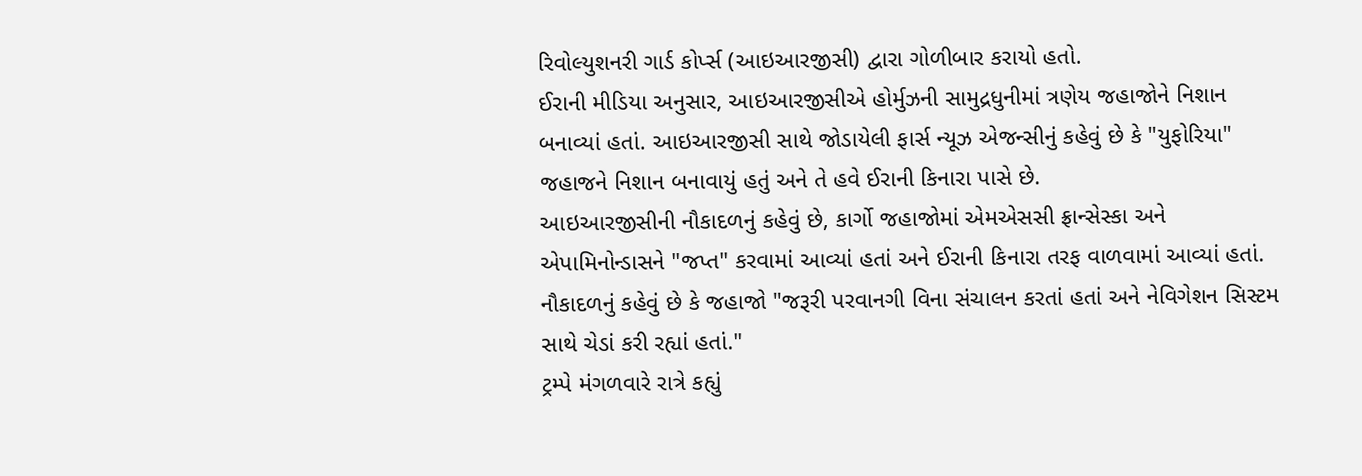રિવોલ્યુશનરી ગાર્ડ કોર્પ્સ (આઇઆરજીસી) દ્વારા ગોળીબાર કરાયો હતો.
ઈરાની મીડિયા અનુસાર, આઇઆરજીસીએ હોર્મુઝની સામુદ્રધુનીમાં ત્રણેય જહાજોને નિશાન બનાવ્યાં હતાં. આઇઆરજીસી સાથે જોડાયેલી ફાર્સ ન્યૂઝ એજન્સીનું કહેવું છે કે "યુફોરિયા" જહાજને નિશાન બનાવાયું હતું અને તે હવે ઈરાની કિનારા પાસે છે.
આઇઆરજીસીની નૌકાદળનું કહેવું છે, કાર્ગો જહાજોમાં એમએસસી ફ્રાન્સેસ્કા અને એપામિનોન્ડાસને "જપ્ત" કરવામાં આવ્યાં હતાં અને ઈરાની કિનારા તરફ વાળવામાં આવ્યાં હતાં. નૌકાદળનું કહેવું છે કે જહાજો "જરૂરી પરવાનગી વિના સંચાલન કરતાં હતાં અને નેવિગેશન સિસ્ટમ સાથે ચેડાં કરી રહ્યાં હતાં."
ટ્રમ્પે મંગળવારે રાત્રે કહ્યું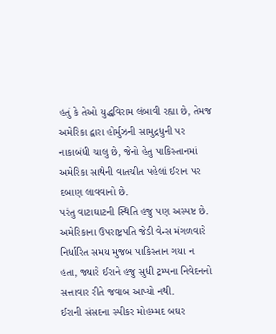હતું કે તેઓ યુદ્ધવિરામ લંબાવી રહ્યા છે, તેમજ અમેરિકા દ્વારા હોર્મુઝની સામુદ્રધુની પર નાકાબંધી ચાલુ છે, જેનો હેતુ પાકિસ્તાનમાં અમેરિકા સાથેની વાતચીત પહેલાં ઈરાન પર દબાણ લાવવાનો છે.
પરંતુ વાટાઘાટની સ્થિતિ હજુ પણ અસ્પષ્ટ છે. અમેરિકાના ઉપરાષ્ટ્રપતિ જેડી વેન્સ મંગળવારે નિર્ધારિત સમય મુજબ પાકિસ્તાન ગયા ન હતા, જ્યારે ઈરાને હજુ સુધી ટ્રમ્પના નિવેદનનો સત્તાવાર રીતે જવાબ આપ્યો નથી.
ઈરાની સંસદના સ્પીકર મોહમ્મદ બઘર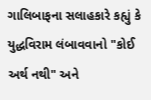ગાલિબાફના સલાહકારે કહ્યું કે યુદ્ધવિરામ લંબાવવાનો "કોઈ અર્થ નથી" અને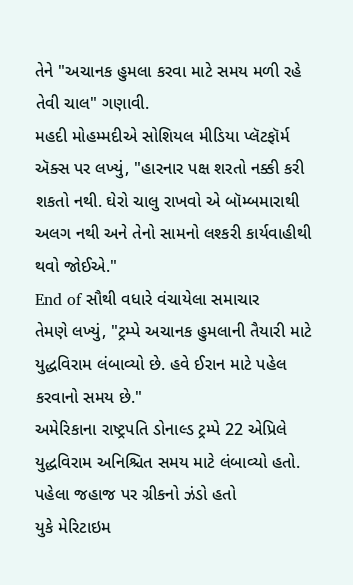તેને "અચાનક હુમલા કરવા માટે સમય મળી રહે તેવી ચાલ" ગણાવી.
મહદી મોહમ્મદીએ સોશિયલ મીડિયા પ્લૅટફૉર્મ ઍક્સ પર લખ્યું, "હારનાર પક્ષ શરતો નક્કી કરી શકતો નથી. ઘેરો ચાલુ રાખવો એ બૉમ્બમારાથી અલગ નથી અને તેનો સામનો લશ્કરી કાર્યવાહીથી થવો જોઈએ."
End of સૌથી વધારે વંચાયેલા સમાચાર
તેમણે લખ્યું, "ટ્રમ્પે અચાનક હુમલાની તૈયારી માટે યુદ્ધવિરામ લંબાવ્યો છે. હવે ઈરાન માટે પહેલ કરવાનો સમય છે."
અમેરિકાના રાષ્ટ્રપતિ ડોનાલ્ડ ટ્રમ્પે 22 એપ્રિલે યુદ્ધવિરામ અનિશ્ચિત સમય માટે લંબાવ્યો હતો.
પહેલા જહાજ પર ગ્રીકનો ઝંડો હતો
યુકે મેરિટાઇમ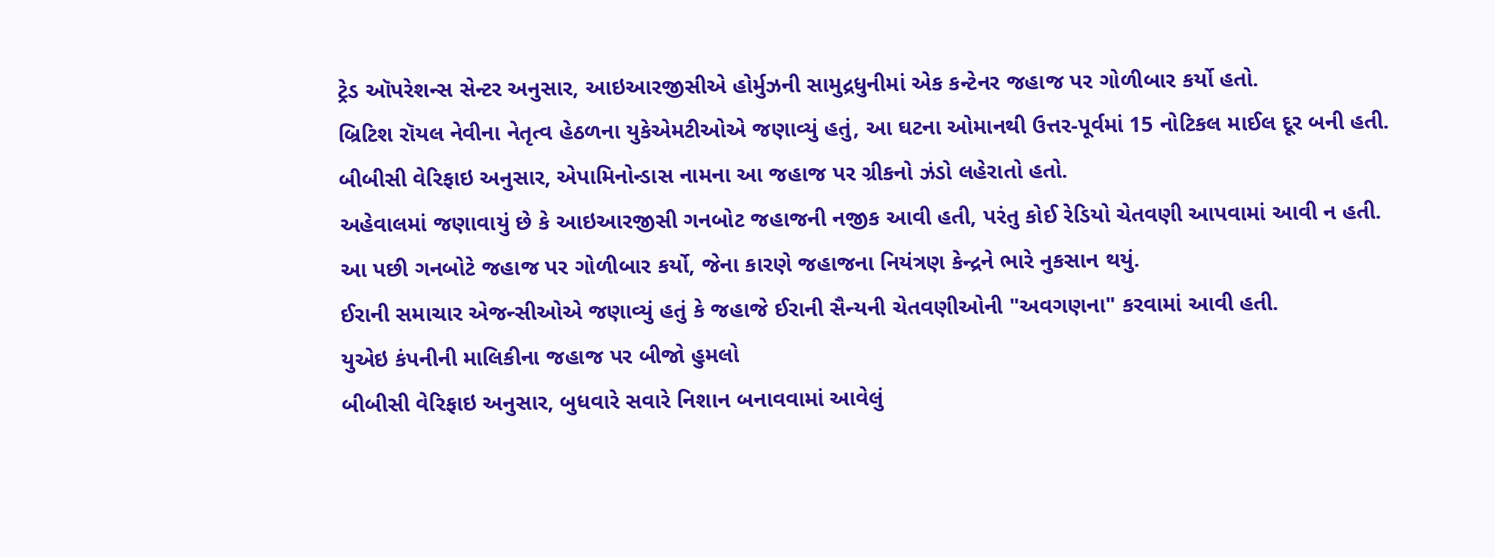ટ્રેડ ઑપરેશન્સ સેન્ટર અનુસાર, આઇઆરજીસીએ હોર્મુઝની સામુદ્રધુનીમાં એક કન્ટેનર જહાજ પર ગોળીબાર કર્યો હતો.
બ્રિટિશ રૉયલ નેવીના નેતૃત્વ હેઠળના યુકેએમટીઓએ જણાવ્યું હતું, આ ઘટના ઓમાનથી ઉત્તર-પૂર્વમાં 15 નોટિકલ માઈલ દૂર બની હતી.
બીબીસી વેરિફાઇ અનુસાર, એપામિનોન્ડાસ નામના આ જહાજ પર ગ્રીકનો ઝંડો લહેરાતો હતો.
અહેવાલમાં જણાવાયું છે કે આઇઆરજીસી ગનબોટ જહાજની નજીક આવી હતી, પરંતુ કોઈ રેડિયો ચેતવણી આપવામાં આવી ન હતી.
આ પછી ગનબોટે જહાજ પર ગોળીબાર કર્યો, જેના કારણે જહાજના નિયંત્રણ કેન્દ્રને ભારે નુકસાન થયું.
ઈરાની સમાચાર એજન્સીઓએ જણાવ્યું હતું કે જહાજે ઈરાની સૈન્યની ચેતવણીઓની "અવગણના" કરવામાં આવી હતી.
યુએઇ કંપનીની માલિકીના જહાજ પર બીજો હુમલો
બીબીસી વેરિફાઇ અનુસાર, બુધવારે સવારે નિશાન બનાવવામાં આવેલું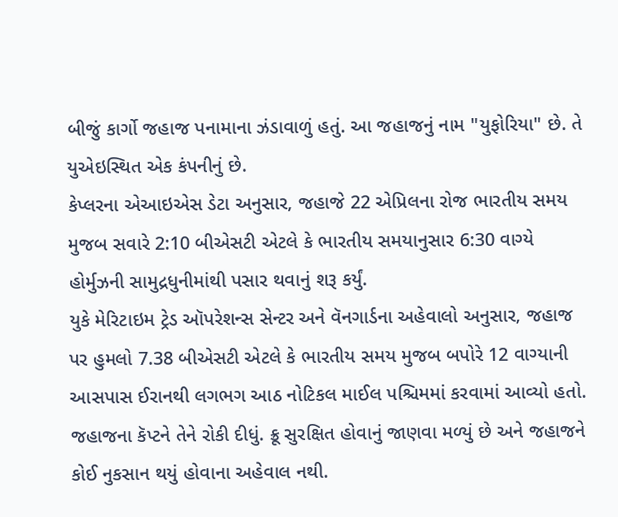બીજું કાર્ગો જહાજ પનામાના ઝંડાવાળું હતું. આ જહાજનું નામ "યુફોરિયા" છે. તે યુએઇસ્થિત એક કંપનીનું છે.
કેપ્લરના એઆઇએસ ડેટા અનુસાર, જહાજે 22 એપ્રિલના રોજ ભારતીય સમય મુજબ સવારે 2:10 બીએસટી એટલે કે ભારતીય સમયાનુસાર 6:30 વાગ્યે હોર્મુઝની સામુદ્રધુનીમાંથી પસાર થવાનું શરૂ કર્યું.
યુકે મેરિટાઇમ ટ્રેડ ઑપરેશન્સ સેન્ટર અને વૅનગાર્ડના અહેવાલો અનુસાર, જહાજ પર હુમલો 7.38 બીએસટી એટલે કે ભારતીય સમય મુજબ બપોરે 12 વાગ્યાની આસપાસ ઈરાનથી લગભગ આઠ નોટિકલ માઈલ પશ્ચિમમાં કરવામાં આવ્યો હતો.
જહાજના કૅપ્ટને તેને રોકી દીધું. ક્રૂ સુરક્ષિત હોવાનું જાણવા મળ્યું છે અને જહાજને કોઈ નુકસાન થયું હોવાના અહેવાલ નથી.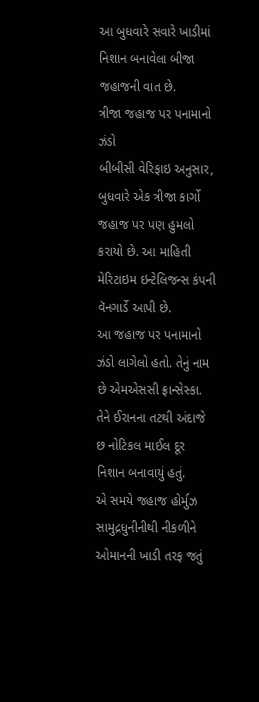આ બુધવારે સવારે ખાડીમાં નિશાન બનાવેલા બીજા જહાજની વાત છે.
ત્રીજા જહાજ પર પનામાનો ઝંડો
બીબીસી વેરિફાઇ અનુસાર, બુધવારે એક ત્રીજા કાર્ગો જહાજ પર પણ હુમલો કરાયો છે. આ માહિતી મેરિટાઇમ ઇન્ટેલિજન્સ કંપની વૅનગાર્ડે આપી છે.
આ જહાજ પર પનામાનો ઝંડો લાગેલો હતો. તેનું નામ છે એમએસસી ફ્રાન્સેસ્કા. તેને ઈરાનના તટથી અંદાજે છ નોટિકલ માઈલ દૂર નિશાન બનાવાયું હતું.
એ સમયે જહાજ હોર્મુઝ સામુદ્રધુનીનીથી નીકળીને ઓમાનની ખાડી તરફ જતું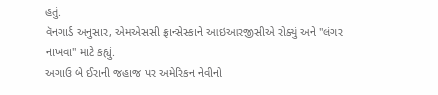હતું.
વૅનગાર્ડ અનુસાર, એમએસસી ફ્રાન્સેસ્કાને આઇઆરજીસીએ રોક્યું અને "લંગર નાખવા" માટે કહ્યું.
અગાઉ બે ઈરાની જહાજ પર અમેરિકન નેવીનો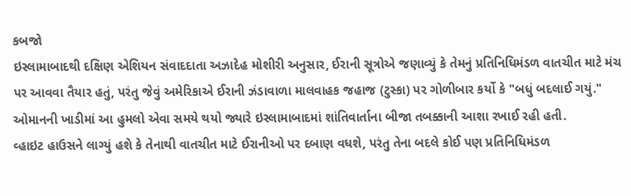કબજો
ઇસ્લામાબાદથી દક્ષિણ એશિયન સંવાદદાતા અઝાદેહ મોશીરી અનુસાર, ઈરાની સૂત્રોએ જણાવ્યું કે તેમનું પ્રતિનિધિમંડળ વાતચીત માટે મંચ પર આવવા તૈયાર હતું, પરંતુ જેવું અમેરિકાએ ઈરાની ઝંડાવાળા માલવાહક જહાજ (ટુસ્કા) પર ગોળીબાર કર્યો કે "બધું બદલાઈ ગયું."
ઓમાનની ખાડીમાં આ હુમલો એવા સમયે થયો જ્યારે ઇસ્લામાબાદમાં શાંતિવાર્તાના બીજા તબક્કાની આશા રખાઈ રહી હતી.
વ્હાઇટ હાઉસને લાગ્યું હશે કે તેનાથી વાતચીત માટે ઈરાનીઓ પર દબાણ વધશે, પરંતુ તેના બદલે કોઈ પણ પ્રતિનિધિમંડળ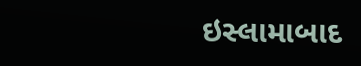ઇસ્લામાબાદ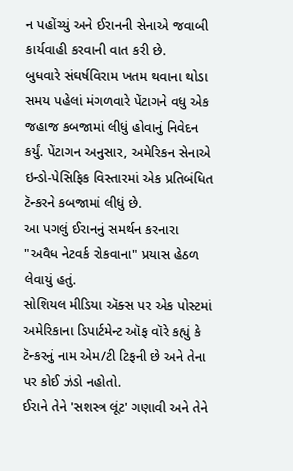ન પહોંચ્યું અને ઈરાનની સેનાએ જવાબી કાર્યવાહી કરવાની વાત કરી છે.
બુધવારે સંઘર્ષવિરામ ખતમ થવાના થોડા સમય પહેલાં મંગળવારે પેંટાગને વધુ એક જહાજ કબજામાં લીધું હોવાનું નિવેદન કર્યું. પેંટાગન અનુસાર, અમેરિકન સેનાએ ઇન્ડો-પેસિફિક વિસ્તારમાં એક પ્રતિબંધિત ટૅન્કરને કબજામાં લીધું છે.
આ પગલું ઈરાનનું સમર્થન કરનારા "અવૈધ નેટવર્ક રોકવાના" પ્રયાસ હેઠળ લેવાયું હતું.
સોશિયલ મીડિયા ઍક્સ પર એક પોસ્ટમાં અમેરિકાના ડિપાર્ટમેન્ટ ઑફ વૉરે કહ્યું કે ટૅન્કરનું નામ એમ/ટી ટિફની છે અને તેના પર કોઈ ઝંડો નહોતો.
ઈરાને તેને 'સશસ્ત્ર લૂંટ' ગણાવી અને તેને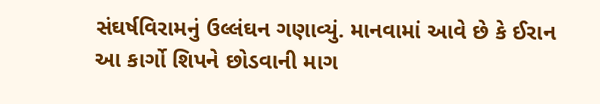સંઘર્ષવિરામનું ઉલ્લંઘન ગણાવ્યું. માનવામાં આવે છે કે ઈરાન આ કાર્ગો શિપને છોડવાની માગ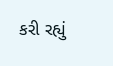કરી રહ્યું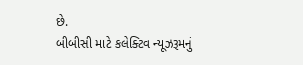છે.
બીબીસી માટે કલેક્ટિવ ન્યૂઝરૂમનું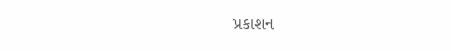પ્રકાશન